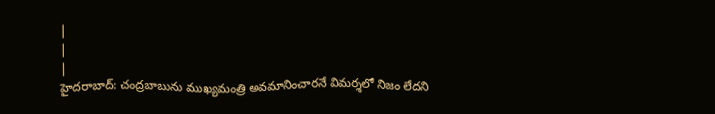|
|
|
హైదరాబాద్: చంద్రబాబును ముఖ్యమంత్రి అవమానించారనే విమర్శలో నిజం లేదని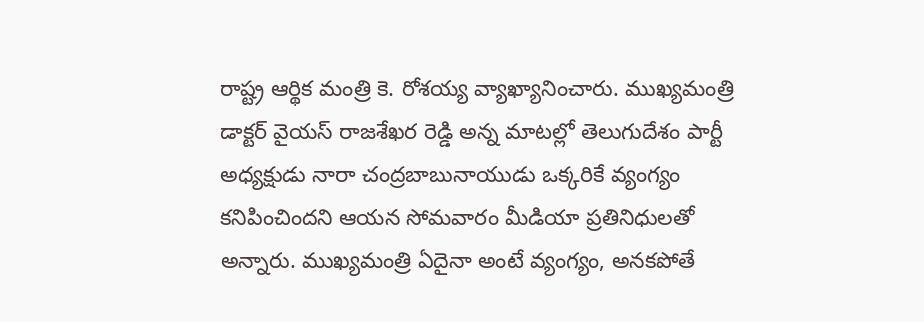రాష్ట్ర ఆర్థిక మంత్రి కె. రోశయ్య వ్యాఖ్యానించారు. ముఖ్యమంత్రి డాక్టర్ వైయస్ రాజశేఖర రెడ్డి అన్న మాటల్లో తెలుగుదేశం పార్టీ అధ్యక్షుడు నారా చంద్రబాబునాయుడు ఒక్కరికే వ్యంగ్యం కనిపించిందని ఆయన సోమవారం మీడియా ప్రతినిధులతో అన్నారు. ముఖ్యమంత్రి ఏదైనా అంటే వ్యంగ్యం, అనకపోతే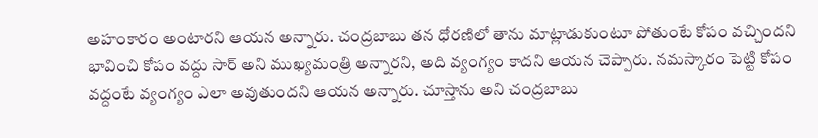అహంకారం అంటారని ఆయన అన్నారు. చంద్రబాబు తన ధోరణిలో తాను మాట్లాడుకుంటూ పోతుంటే కోపం వచ్చిందని భావించి కోపం వద్దు సార్ అని ముఖ్యమంత్రి అన్నారని, అది వ్యంగ్యం కాదని ఆయన చెప్పారు. నమస్కారం పెట్టి కోపం వద్దంటే వ్యంగ్యం ఎలా అవుతుందని ఆయన అన్నారు. చూస్తాను అని చంద్రబాబు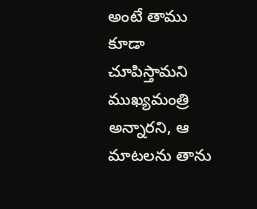అంటే తాము కూడా చూపిస్తామని ముఖ్యమంత్రి అన్నారని, ఆ మాటలను తాను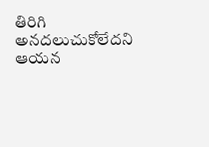తిరిగి అనదలుచుకోలేదని ఆయన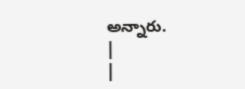అన్నారు.
|
|